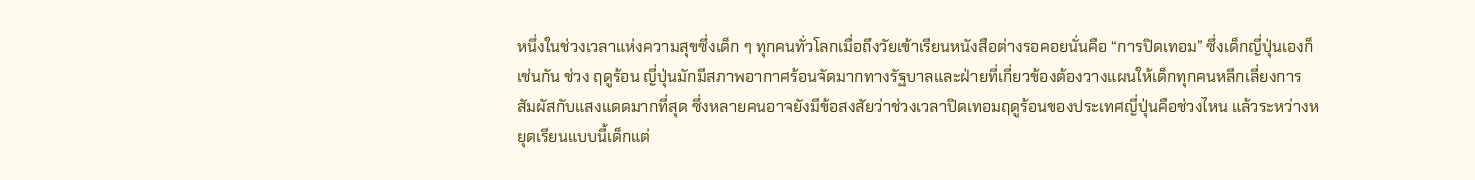หนึ่งในช่วงเวลาแห่งความสุขซึ่งเด็ก ๆ ทุกคนทั่วโลกเมื่อถึงวัยเข้าเรียนหนังสือต่างรอคอยนั่นคือ “การปิดเทอม” ซึ่งเด็กญี่ปุ่นเองก็เช่นกัน ช่วง ฤดูร้อน ญี่ปุ่นมักมีสภาพอากาศร้อนจัดมากทางรัฐบาลและฝ่ายที่เกี่ยวข้องต้องวางแผนให้เด็กทุกคนหลีกเลี่ยงการสัมผัสกับแสงแดดมากที่สุด ซึ่งหลายคนอาจยังมีข้อสงสัยว่าช่วงเวลาปิดเทอมฤดูร้อนของประเทศญี่ปุ่นคือช่วงไหน แล้วระหว่างหยุดเรียนแบบนี้เด็กแต่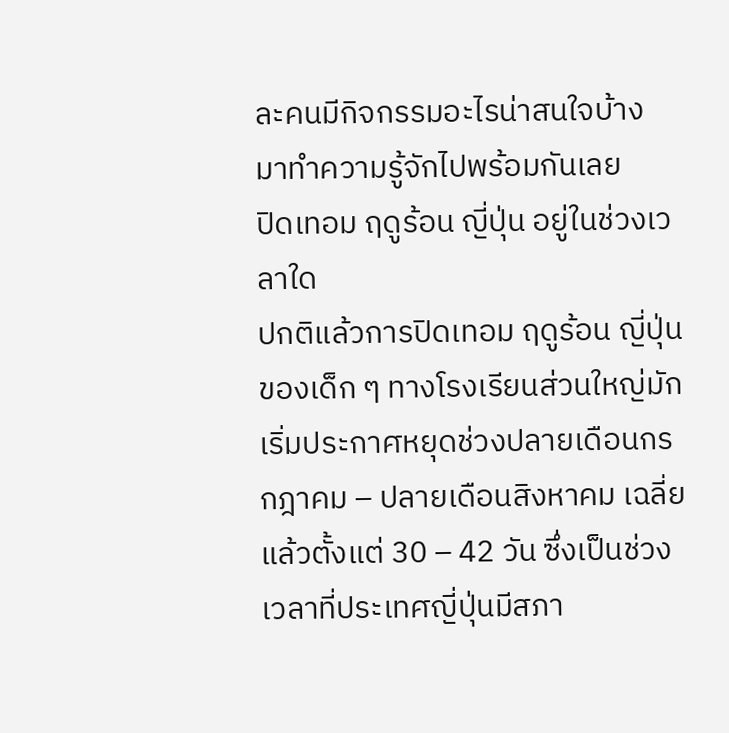ละคนมีกิจกรรมอะไรน่าสนใจบ้าง มาทำความรู้จักไปพร้อมกันเลย
ปิดเทอม ฤดูร้อน ญี่ปุ่น อยู่ในช่วงเวลาใด
ปกติแล้วการปิดเทอม ฤดูร้อน ญี่ปุ่น ของเด็ก ๆ ทางโรงเรียนส่วนใหญ่มักเริ่มประกาศหยุดช่วงปลายเดือนกรกฎาคม – ปลายเดือนสิงหาคม เฉลี่ยแล้วตั้งแต่ 30 – 42 วัน ซึ่งเป็นช่วงเวลาที่ประเทศญี่ปุ่นมีสภา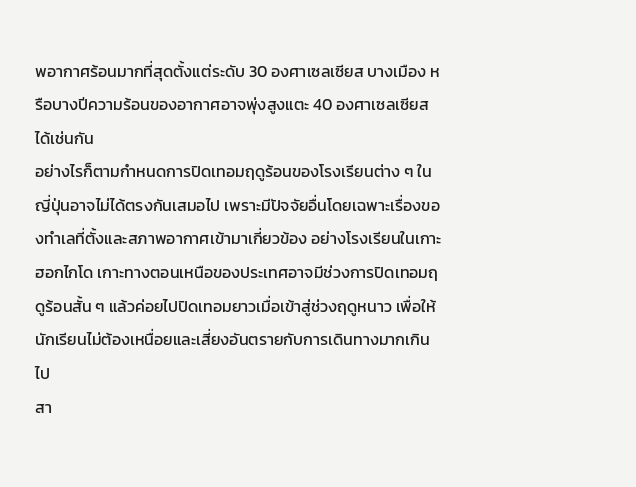พอากาศร้อนมากที่สุดตั้งแต่ระดับ 30 องศาเซลเซียส บางเมือง หรือบางปีความร้อนของอากาศอาจพุ่งสูงแตะ 40 องศาเซลเซียส ได้เช่นกัน
อย่างไรก็ตามกำหนดการปิดเทอมฤดูร้อนของโรงเรียนต่าง ๆ ในญี่ปุ่นอาจไม่ได้ตรงกันเสมอไป เพราะมีปัจจัยอื่นโดยเฉพาะเรื่องของทำเลที่ตั้งและสภาพอากาศเข้ามาเกี่ยวข้อง อย่างโรงเรียนในเกาะฮอกไกโด เกาะทางตอนเหนือของประเทศอาจมีช่วงการปิดเทอมฤดูร้อนสั้น ๆ แล้วค่อยไปปิดเทอมยาวเมื่อเข้าสู่ช่วงฤดูหนาว เพื่อให้นักเรียนไม่ต้องเหนื่อยและเสี่ยงอันตรายกับการเดินทางมากเกินไป
สา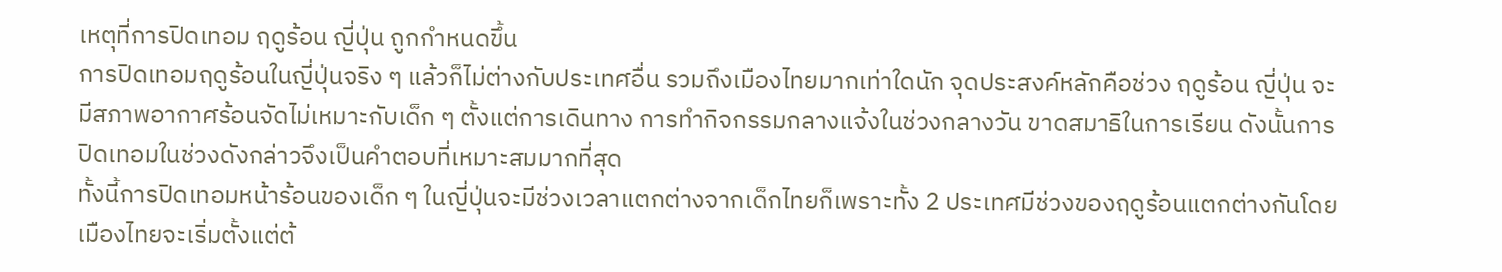เหตุที่การปิดเทอม ฤดูร้อน ญี่ปุ่น ถูกกำหนดขึ้น
การปิดเทอมฤดูร้อนในญี่ปุ่นจริง ๆ แล้วก็ไม่ต่างกับประเทศอื่น รวมถึงเมืองไทยมากเท่าใดนัก จุดประสงค์หลักคือช่วง ฤดูร้อน ญี่ปุ่น จะมีสภาพอากาศร้อนจัดไม่เหมาะกับเด็ก ๆ ตั้งแต่การเดินทาง การทำกิจกรรมกลางแจ้งในช่วงกลางวัน ขาดสมาธิในการเรียน ดังนั้นการปิดเทอมในช่วงดังกล่าวจึงเป็นคำตอบที่เหมาะสมมากที่สุด
ทั้งนี้การปิดเทอมหน้าร้อนของเด็ก ๆ ในญี่ปุ่นจะมีช่วงเวลาแตกต่างจากเด็กไทยก็เพราะทั้ง 2 ประเทศมีช่วงของฤดูร้อนแตกต่างกันโดยเมืองไทยจะเริ่มตั้งแต่ต้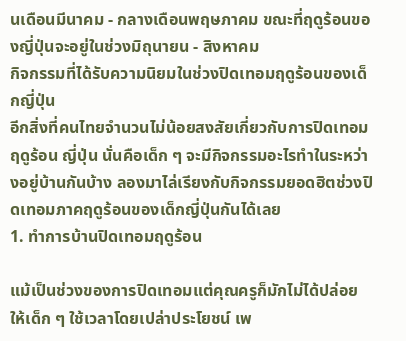นเดือนมีนาคม - กลางเดือนพฤษภาคม ขณะที่ฤดูร้อนของญี่ปุ่นจะอยู่ในช่วงมิถุนายน - สิงหาคม
กิจกรรมที่ได้รับความนิยมในช่วงปิดเทอมฤดูร้อนของเด็กญี่ปุ่น
อีกสิ่งที่คนไทยจำนวนไม่น้อยสงสัยเกี่ยวกับการปิดเทอม ฤดูร้อน ญี่ปุ่น นั่นคือเด็ก ๆ จะมีกิจกรรมอะไรทำในระหว่างอยู่บ้านกันบ้าง ลองมาไล่เรียงกับกิจกรรมยอดฮิตช่วงปิดเทอมภาคฤดูร้อนของเด็กญี่ปุ่นกันได้เลย
1. ทำการบ้านปิดเทอมฤดูร้อน

แม้เป็นช่วงของการปิดเทอมแต่คุณครูก็มักไม่ได้ปล่อยให้เด็ก ๆ ใช้เวลาโดยเปล่าประโยชน์ เพ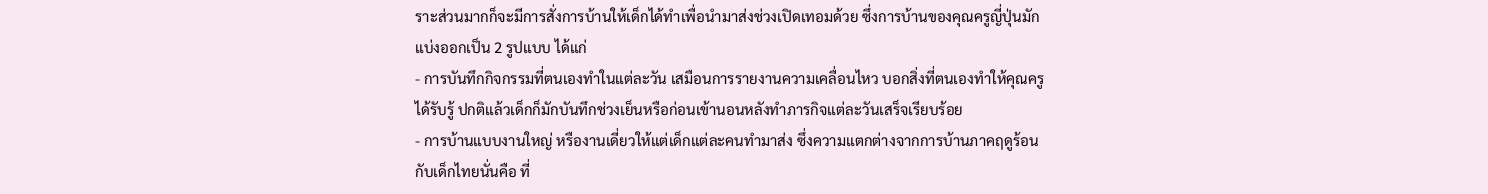ราะส่วนมากก็จะมีการสั่งการบ้านให้เด็กได้ทำเพื่อนำมาส่งช่วงเปิดเทอมด้วย ซึ่งการบ้านของคุณครูญี่ปุ่นมักแบ่งออกเป็น 2 รูปแบบ ได้แก่
- การบันทึกกิจกรรมที่ตนเองทำในแต่ละวัน เสมือนการรายงานความเคลื่อนไหว บอกสิ่งที่ตนเองทำให้คุณครูได้รับรู้ ปกติแล้วเด็กก็มักบันทึกช่วงเย็นหรือก่อนเข้านอนหลังทำภารกิจแต่ละวันเสร็จเรียบร้อย
- การบ้านแบบงานใหญ่ หรืองานเดี่ยวให้แต่เด็กแต่ละคนทำมาส่ง ซึ่งความแตกต่างจากการบ้านภาคฤดูร้อนกับเด็กไทยนั่นคือ ที่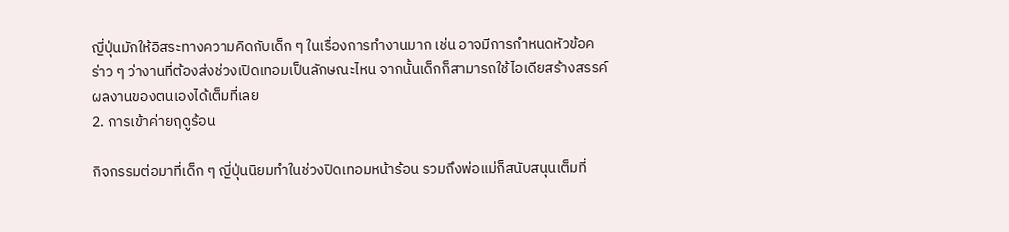ญี่ปุ่นมักให้อิสระทางความคิดกับเด็ก ๆ ในเรื่องการทำงานมาก เช่น อาจมีการกำหนดหัวข้อคร่าว ๆ ว่างานที่ต้องส่งช่วงเปิดเทอมเป็นลักษณะไหน จากนั้นเด็กก็สามารถใช้ไอเดียสร้างสรรค์ผลงานของตนเองได้เต็มที่เลย
2. การเข้าค่ายฤดูร้อน

กิจกรรมต่อมาที่เด็ก ๆ ญี่ปุ่นนิยมทำในช่วงปิดเทอมหน้าร้อน รวมถึงพ่อแม่ก็สนับสนุนเต็มที่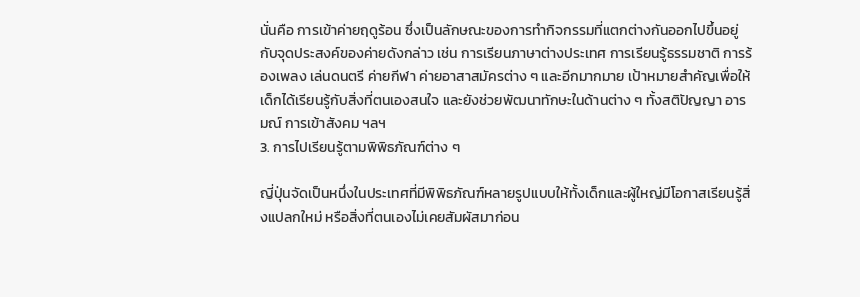นั่นคือ การเข้าค่ายฤดูร้อน ซึ่งเป็นลักษณะของการทำกิจกรรมที่แตกต่างกันออกไปขึ้นอยู่กับจุดประสงค์ของค่ายดังกล่าว เช่น การเรียนภาษาต่างประเทศ การเรียนรู้ธรรมชาติ การร้องเพลง เล่นดนตรี ค่ายกีฬา ค่ายอาสาสมัครต่าง ๆ และอีกมากมาย เป้าหมายสำคัญเพื่อให้เด็กได้เรียนรู้กับสิ่งที่ตนเองสนใจ และยังช่วยพัฒนาทักษะในด้านต่าง ๆ ทั้งสติปัญญา อารมณ์ การเข้าสังคม ฯลฯ
3. การไปเรียนรู้ตามพิพิธภัณฑ์ต่าง ๆ

ญี่ปุ่นจัดเป็นหนึ่งในประเทศที่มีพิพิธภัณฑ์หลายรูปแบบให้ทั้งเด็กและผู้ใหญ่มีโอกาสเรียนรู้สิ่งแปลกใหม่ หรือสิ่งที่ตนเองไม่เคยสัมผัสมาก่อน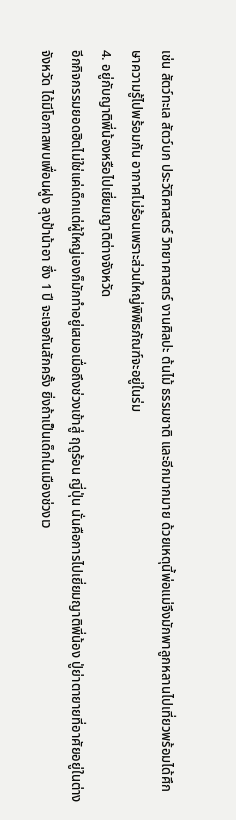เช่น สัตว์ทะเล สัตว์บก ประวัติศาสตร์ วิทยาศาสตร์ งานศิลปะ ต้นไม้ ธรรมชาติ และอีกมากมาย ด้วยเหตุนี้พ่อแม่จึงมักพาลูกหลานไปเที่ยวพร้อมได้ศึกษาความรู้ไปพร้อมกัน อากาศไม่ร้อนเพราะส่วนใหญ่พิพิธภัณฑ์จะอยู่ในร่ม
4. อยู่กับญาติพี่น้องหรือไปเยี่ยมญาติต่างจังหวัด
อีกกิจกรรมยอดฮิตไม่ใช่แค่เด็กแต่ผู้ใหญ่เองก็มักทำอยู่เสมอเมื่อถึงช่วงเข้าสู่ ฤดูร้อน ญี่ปุ่น นั่นคือการไปเยี่ยมญาติพี่น้อง ปู่ย่าตายายที่อาศัยอยู่ในต่างจังหวัด ได้มีโอกาสพบเพื่อนฝูง ลุงป้าน้าอา ซึ่ง 1 ปี จะเจอกันสักครั้ง ยิ่งถ้าเป็นเด็กในเมืองช่วงเว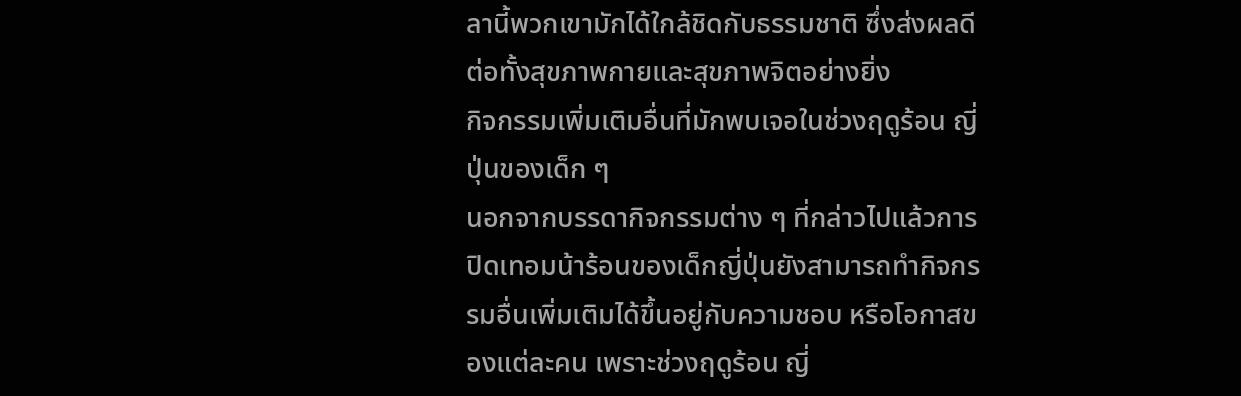ลานี้พวกเขามักได้ใกล้ชิดกับธรรมชาติ ซึ่งส่งผลดีต่อทั้งสุขภาพกายและสุขภาพจิตอย่างยิ่ง
กิจกรรมเพิ่มเติมอื่นที่มักพบเจอในช่วงฤดูร้อน ญี่ปุ่นของเด็ก ๆ
นอกจากบรรดากิจกรรมต่าง ๆ ที่กล่าวไปแล้วการปิดเทอมน้าร้อนของเด็กญี่ปุ่นยังสามารถทำกิจกรรมอื่นเพิ่มเติมได้ขึ้นอยู่กับความชอบ หรือโอกาสของแต่ละคน เพราะช่วงฤดูร้อน ญี่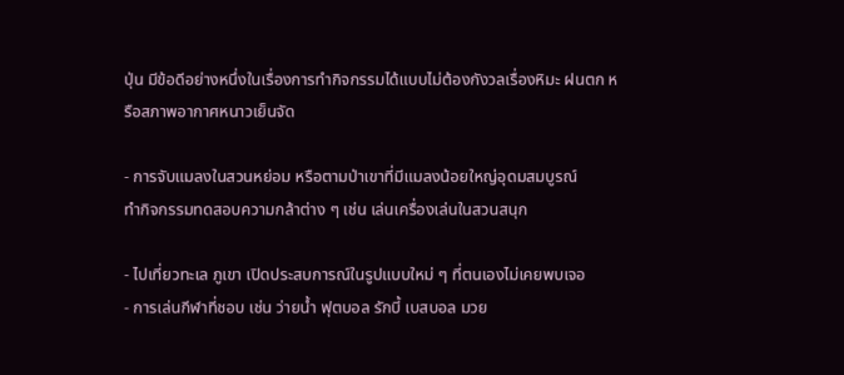ปุ่น มีข้อดีอย่างหนึ่งในเรื่องการทำกิจกรรมได้แบบไม่ต้องกังวลเรื่องหิมะ ฝนตก หรือสภาพอากาศหนาวเย็นจัด

- การจับแมลงในสวนหย่อม หรือตามป่าเขาที่มีแมลงน้อยใหญ่อุดมสมบูรณ์
ทำกิจกรรมทดสอบความกล้าต่าง ๆ เช่น เล่นเครื่องเล่นในสวนสนุก

- ไปเที่ยวทะเล ภูเขา เปิดประสบการณ์ในรูปแบบใหม่ ๆ ที่ตนเองไม่เคยพบเจอ
- การเล่นกีฬาที่ชอบ เช่น ว่ายน้ำ ฟุตบอล รักบี้ เบสบอล มวย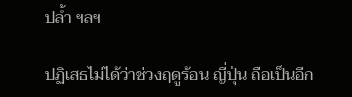ปล้ำ ฯลฯ

ปฏิเสธไม่ได้ว่าช่วงฤดูร้อน ญี่ปุ่น ถือเป็นอีก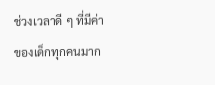ช่วงเวลาดี ๆ ที่มีค่าของเด็กทุกคนมาก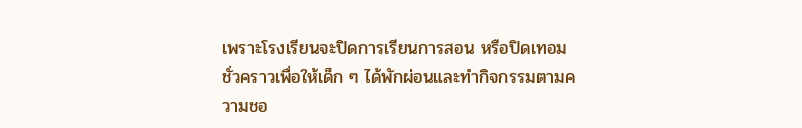เพราะโรงเรียนจะปิดการเรียนการสอน หรือปิดเทอมชั่วคราวเพื่อให้เด็ก ๆ ได้พักผ่อนและทำกิจกรรมตามความชอ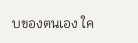บของตนเอง ใค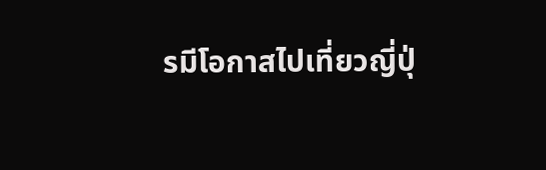รมีโอกาสไปเที่ยวญี่ปุ่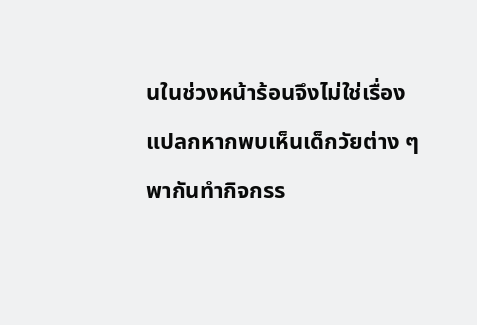นในช่วงหน้าร้อนจึงไม่ใช่เรื่องแปลกหากพบเห็นเด็กวัยต่าง ๆ พากันทำกิจกรร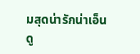มสุดน่ารักน่าเอ็นดู